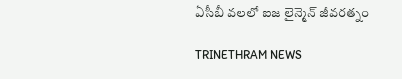ఏసీబీ వలలో ఐజ లైన్మెన్ జీవరత్నం

TRINETHRAM NEWS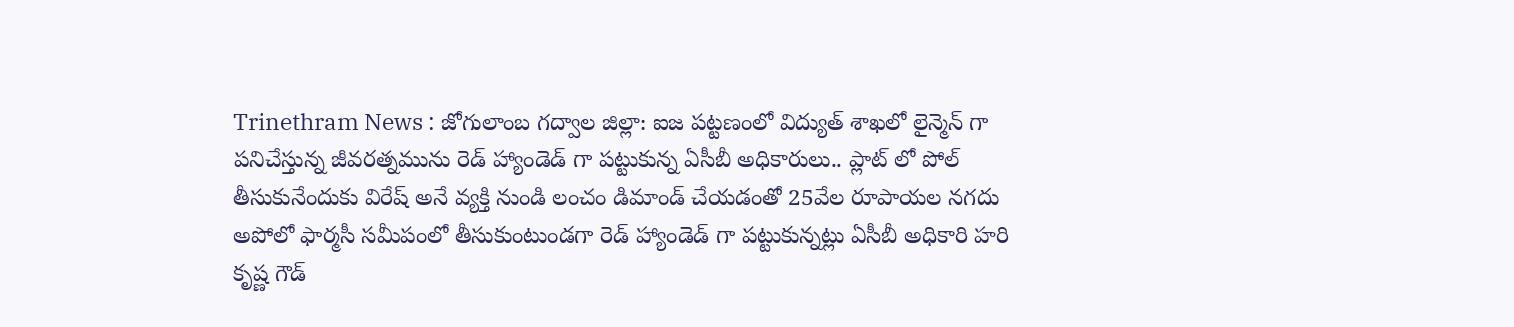Trinethram News : జోగులాంబ గద్వాల జిల్లా: ఐజ పట్టణంలో విద్యుత్ శాఖలో లైన్మెన్ గా పనిచేస్తున్న జీవరత్నమును రెడ్ హ్యాండెడ్ గా పట్టుకున్న ఏసీబీ అధికారులు.. ప్లాట్ లో పోల్ తీసుకునేందుకు విరేష్ అనే వ్యక్తి నుండి లంచం డిమాండ్ చేయడంతో 25వేల రూపాయల నగదు అపోలో ఫార్మసీ సమీపంలో తీసుకుంటుండగా రెడ్ హ్యాండెడ్ గా పట్టుకున్నట్లు ఏసీబీ అధికారి హరి కృష్ణ గౌడ్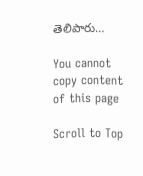తెలిపారు…

You cannot copy content of this page

Scroll to Top